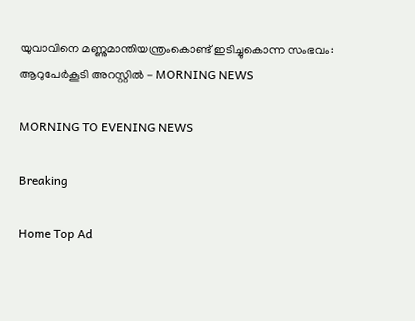യുവാവിനെ മണ്ണുമാന്തിയന്ത്രംകൊണ്ട് ഇടിച്ചുകൊന്ന സംഭവം: ആറുപേർകൂടി അറസ്റ്റിൽ - MORNING NEWS

MORNING TO EVENING NEWS

Breaking

Home Top Ad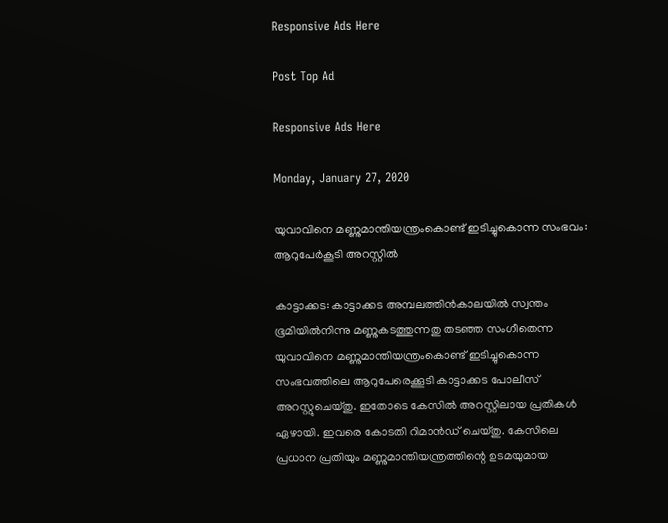Responsive Ads Here

Post Top Ad

Responsive Ads Here

Monday, January 27, 2020

യുവാവിനെ മണ്ണുമാന്തിയന്ത്രംകൊണ്ട് ഇടിച്ചുകൊന്ന സംഭവം: ആറുപേർകൂടി അറസ്റ്റിൽ

കാട്ടാക്കട: കാട്ടാക്കട അമ്പലത്തിൻകാലയിൽ സ്വന്തം ഭൂമിയിൽനിന്നു മണ്ണുകടത്തുന്നതു തടഞ്ഞ സംഗീതെന്ന യുവാവിനെ മണ്ണുമാന്തിയന്ത്രംകൊണ്ട് ഇടിച്ചുകൊന്ന സംഭവത്തിലെ ആറുപേരെക്കൂടി കാട്ടാക്കട പോലീസ് അറസ്റ്റുചെയ്തു. ഇതോടെ കേസിൽ അറസ്റ്റിലായ പ്രതികൾ ഏഴായി. ഇവരെ കോടതി റിമാൻഡ് ചെയ്തു. കേസിലെ പ്രധാന പ്രതിയും മണ്ണുമാന്തിയന്ത്രത്തിന്റെ ഉടമയുമായ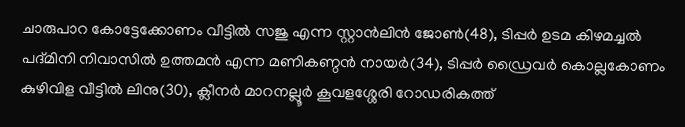ചാരുപാറ കോട്ടേക്കോണം വീട്ടിൽ സജു എന്ന സ്റ്റാൻലിൻ ജോൺ(48), ടിപ്പർ ഉടമ കിഴമച്ചൽ പദ്മിനി നിവാസിൽ ഉത്തമൻ എന്ന മണികണ്ഠൻ നായർ(34), ടിപ്പർ ഡ്രൈവർ കൊല്ലകോണം കുഴിവിള വീട്ടിൽ ലിനു(30), ക്ലീനർ മാറനല്ലൂർ കൂവളശ്ശേരി റോഡരികത്ത്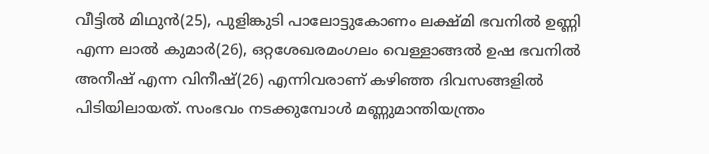വീട്ടിൽ മിഥുൻ(25), പുളിങ്കുടി പാലോട്ടുകോണം ലക്ഷ്മി ഭവനിൽ ഉണ്ണി എന്ന ലാൽ കുമാർ(26), ഒറ്റശേഖരമംഗലം വെള്ളാങ്ങൽ ഉഷ ഭവനിൽ അനീഷ് എന്ന വിനീഷ്(26) എന്നിവരാണ് കഴിഞ്ഞ ദിവസങ്ങളിൽ പിടിയിലായത്. സംഭവം നടക്കുമ്പോൾ മണ്ണുമാന്തിയന്ത്രം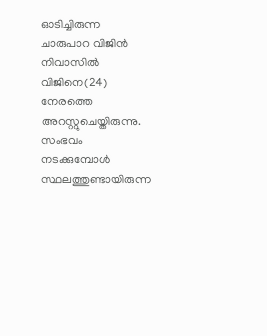ഓടിച്ചിരുന്ന ചാരുപാറ വിജിൻ നിവാസിൽ വിജിനെ(24) നേരത്തെ അറസ്റ്റുചെയ്തിരുന്നു. സംഭവം നടക്കുമ്പോൾ സ്ഥലത്തുണ്ടായിരുന്ന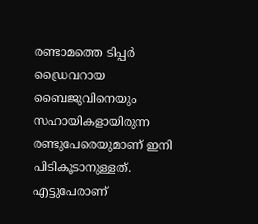രണ്ടാമത്തെ ടിപ്പർ ഡ്രൈവറായ ബൈജുവിനെയും സഹായികളായിരുന്ന രണ്ടുപേരെയുമാണ് ഇനി പിടികൂടാനുള്ളത്. എട്ടുപേരാണ്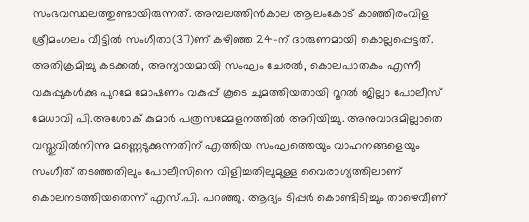സംഭവസ്ഥലത്തുണ്ടായിരുന്നത്. അമ്പലത്തിൻകാല ആലംകോട് കാഞ്ഞിരംവിള ശ്രീമംഗലം വീട്ടിൽ സംഗീതാ(37)ണ് കഴിഞ്ഞ 24-ന് ദാരുണമായി കൊല്ലപ്പെട്ടത്. അതിക്രമിച്ചു കടക്കൽ, അന്യായമായി സംഘം ചേരൽ, കൊലപാതകം എന്നീ വകുപ്പുകൾക്കു പുറമേ മോഷണം വകുപ്പ് കൂടെ ചുമത്തിയതായി റൂറൽ ജില്ലാ പോലീസ് മേധാവി പി.അശോക് കുമാർ പത്രസമ്മേളനത്തിൽ അറിയിച്ചു. അനുവാദമില്ലാതെ വസ്തുവിൽനിന്നു മണ്ണെടുക്കുന്നതിന് എത്തിയ സംഘത്തെയും വാഹനങ്ങളെയും സംഗീത് തടഞ്ഞതിലും പോലീസിനെ വിളിച്ചതിലുമുള്ള വൈരാഗ്യത്തിലാണ് കൊലനടത്തിയതെന്ന് എസ്.പി. പറഞ്ഞു. ആദ്യം ടിപ്പർ കൊണ്ടിടിച്ചും താഴെവീണ്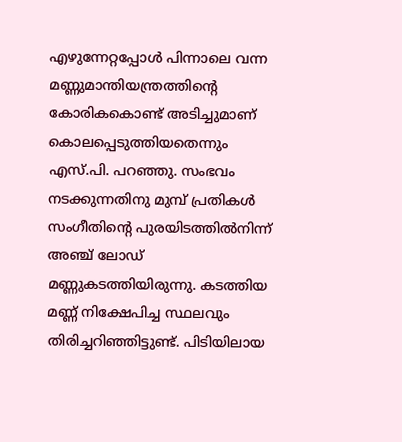എഴുന്നേറ്റപ്പോൾ പിന്നാലെ വന്ന മണ്ണുമാന്തിയന്ത്രത്തിന്റെ കോരികകൊണ്ട് അടിച്ചുമാണ് കൊലപ്പെടുത്തിയതെന്നും എസ്.പി. പറഞ്ഞു. സംഭവം നടക്കുന്നതിനു മുമ്പ് പ്രതികൾ സംഗീതിന്റെ പുരയിടത്തിൽനിന്ന് അഞ്ച് ലോഡ് മണ്ണുകടത്തിയിരുന്നു. കടത്തിയ മണ്ണ് നിക്ഷേപിച്ച സ്ഥലവും തിരിച്ചറിഞ്ഞിട്ടുണ്ട്. പിടിയിലായ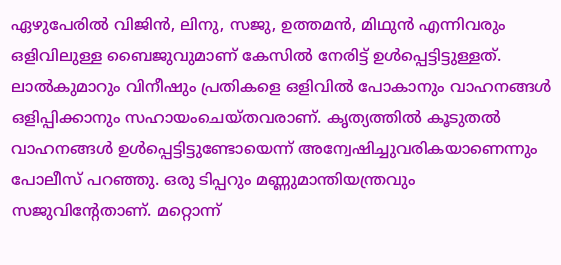ഏഴുപേരിൽ വിജിൻ, ലിനു, സജു, ഉത്തമൻ, മിഥുൻ എന്നിവരും ഒളിവിലുള്ള ബൈജുവുമാണ് കേസിൽ നേരിട്ട് ഉൾപ്പെട്ടിട്ടുള്ളത്. ലാൽകുമാറും വിനീഷും പ്രതികളെ ഒളിവിൽ പോകാനും വാഹനങ്ങൾ ഒളിപ്പിക്കാനും സഹായംചെയ്തവരാണ്. കൃത്യത്തിൽ കൂടുതൽ വാഹനങ്ങൾ ഉൾപ്പെട്ടിട്ടുണ്ടോയെന്ന് അന്വേഷിച്ചുവരികയാണെന്നും പോലീസ് പറഞ്ഞു. ഒരു ടിപ്പറും മണ്ണുമാന്തിയന്ത്രവും സജുവിന്റേതാണ്. മറ്റൊന്ന്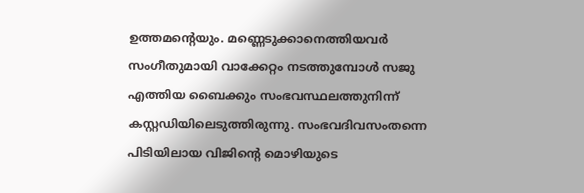ഉത്തമന്റെയും. മണ്ണെടുക്കാനെത്തിയവർ സംഗീതുമായി വാക്കേറ്റം നടത്തുമ്പോൾ സജു എത്തിയ ബൈക്കും സംഭവസ്ഥലത്തുനിന്ന് കസ്റ്റഡിയിലെടുത്തിരുന്നു. സംഭവദിവസംതന്നെ പിടിയിലായ വിജിന്റെ മൊഴിയുടെ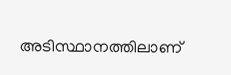അടിസ്ഥാനത്തിലാണ്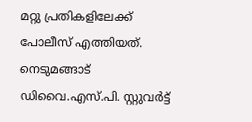മറ്റു പ്രതികളിലേക്ക് പോലീസ് എത്തിയത്. നെടുമങ്ങാട് ഡിവൈ.എസ്.പി. സ്റ്റുവർട്ട്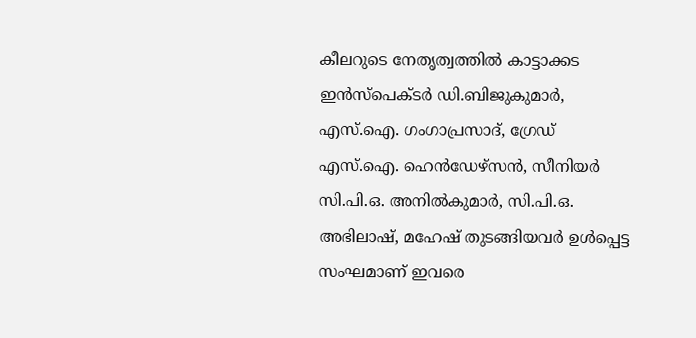കീലറുടെ നേതൃത്വത്തിൽ കാട്ടാക്കട ഇൻസ്പെക്ടർ ഡി.ബിജുകുമാർ, എസ്.ഐ. ഗംഗാപ്രസാദ്, ഗ്രേഡ് എസ്.ഐ. ഹെൻഡേഴ്സൻ, സീനിയർ സി.പി.ഒ. അനിൽകുമാർ, സി.പി.ഒ. അഭിലാഷ്, മഹേഷ് തുടങ്ങിയവർ ഉൾപ്പെട്ട സംഘമാണ് ഇവരെ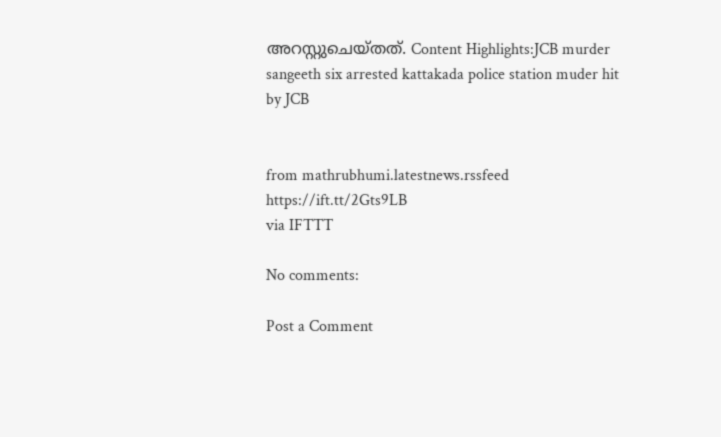അറസ്റ്റുചെയ്തത്. Content Highlights:JCB murder sangeeth six arrested kattakada police station muder hit by JCB


from mathrubhumi.latestnews.rssfeed https://ift.tt/2Gts9LB
via IFTTT

No comments:

Post a Comment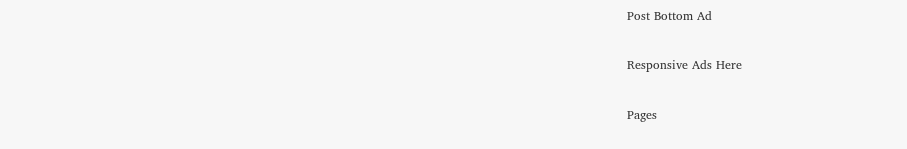Post Bottom Ad

Responsive Ads Here

Pages